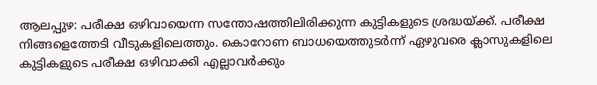ആലപ്പുഴ: പരീക്ഷ ഒഴിവായെന്ന സന്തോഷത്തിലിരിക്കുന്ന കുട്ടികളുടെ ശ്രദ്ധയ്ക്ക്. പരീക്ഷ നിങ്ങളെത്തേടി വീടുകളിലെത്തും. കൊറോണ ബാധയെത്തുടർന്ന് ഏഴുവരെ ക്ലാസുകളിലെ കുട്ടികളുടെ പരീക്ഷ ഒഴിവാക്കി എല്ലാവർക്കും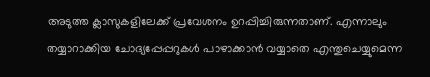അടുത്ത ക്ലാസുകളിലേക്ക് പ്രവേശനം ഉറപ്പിച്ചിരുന്നതാണ്. എന്നാലും തയ്യാറാക്കിയ ചോദ്യപ്പേപ്പറുകൾ പാഴാക്കാൻ വയ്യാതെ എന്തുചെയ്യുമെന്ന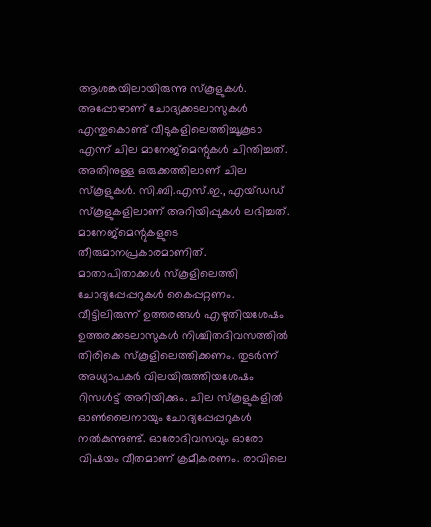ആശങ്കയിലായിരുന്നു സ്കൂളുകൾ. അപ്പോഴാണ് ചോദ്യക്കടലാസുകൾ എന്തുകൊണ്ട് വീടുകളിലെത്തിച്ചൂകൂടാ എന്ന് ചില മാനേജ്മെന്റുകൾ ചിന്തിച്ചത്. അതിനുള്ള ഒരുക്കത്തിലാണ് ചില സ്കൂളുകൾ. സി.ബി.എസ്.ഇ., എയ്ഡഡ് സ്കൂളുകളിലാണ് അറിയിപ്പുകൾ ലഭിച്ചത്. മാനേജ്മെന്റുകളുടെ തീരുമാനപ്രകാരമാണിത്. മാതാപിതാക്കൾ സ്കൂളിലെത്തി ചോദ്യപ്പേപ്പറുകൾ കൈപ്പറ്റണം. വീട്ടിലിരുന്ന് ഉത്തരങ്ങൾ എഴുതിയശേഷം ഉത്തരക്കടലാസുകൾ നിശ്ചിതദിവസത്തിൽ തിരികെ സ്കൂളിലെത്തിക്കണം. തുടർന്ന് അധ്യാപകർ വിലയിരുത്തിയശേഷം റിസൾട്ട് അറിയിക്കും. ചില സ്കൂളുകളിൽ ഓൺലൈനായും ചോദ്യപ്പേപ്പറുകൾ നൽകുന്നുണ്ട്. ഓരോദിവസവും ഓരോ വിഷയം വീതമാണ് ക്രമീകരണം. രാവിലെ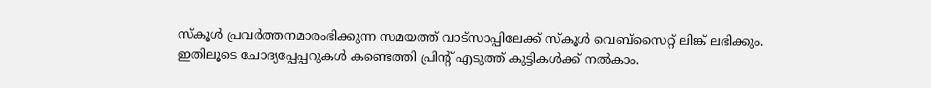സ്കൂൾ പ്രവർത്തനമാരംഭിക്കുന്ന സമയത്ത് വാട്സാപ്പിലേക്ക് സ്കൂൾ വെബ്സൈറ്റ് ലിങ്ക് ലഭിക്കും. ഇതിലൂടെ ചോദ്യപ്പേപ്പറുകൾ കണ്ടെത്തി പ്രിന്റ് എടുത്ത് കുട്ടികൾക്ക് നൽകാം.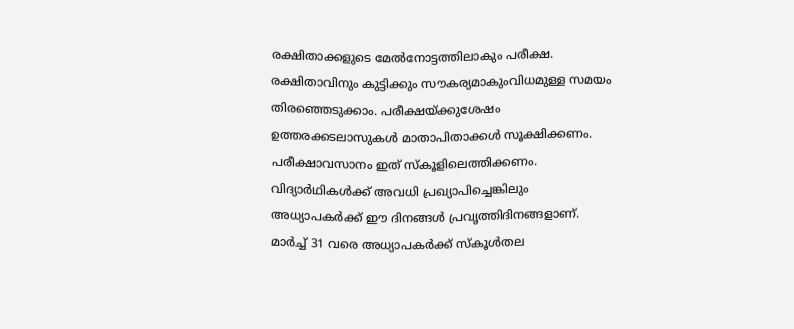രക്ഷിതാക്കളുടെ മേൽനോട്ടത്തിലാകും പരീക്ഷ. രക്ഷിതാവിനും കുട്ടിക്കും സൗകര്യമാകുംവിധമുള്ള സമയം തിരഞ്ഞെടുക്കാം. പരീക്ഷയ്ക്കുശേഷം ഉത്തരക്കടലാസുകൾ മാതാപിതാക്കൾ സൂക്ഷിക്കണം. പരീക്ഷാവസാനം ഇത് സ്കൂളിലെത്തിക്കണം. വിദ്യാർഥികൾക്ക് അവധി പ്രഖ്യാപിച്ചെങ്കിലും അധ്യാപകർക്ക് ഈ ദിനങ്ങൾ പ്രവൃത്തിദിനങ്ങളാണ്. മാർച്ച് 31 വരെ അധ്യാപകർക്ക് സ്കൂൾതല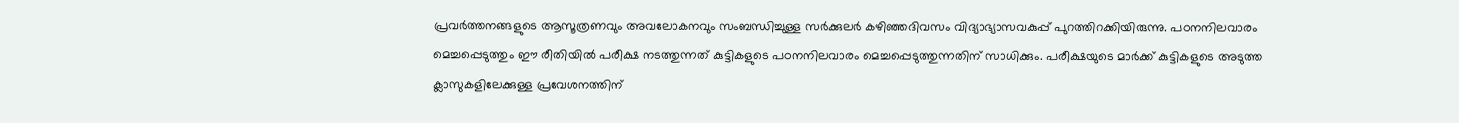പ്രവർത്തനങ്ങളുടെ ആസൂത്രണവും അവലോകനവും സംബന്ധിച്ചുള്ള സർക്കുലർ കഴിഞ്ഞദിവസം വിദ്യാഭ്യാസവകുപ്പ് പുറത്തിറക്കിയിരുന്നു. പഠനനിലവാരം മെച്ചപ്പെടുത്തും ഈ രീതിയിൽ പരീക്ഷ നടത്തുന്നത് കുട്ടികളുടെ പഠനനിലവാരം മെച്ചപ്പെടുത്തുന്നതിന് സാധിക്കും. പരീക്ഷയുടെ മാർക്ക് കുട്ടികളുടെ അടുത്ത ക്ലാസുകളിലേക്കുള്ള പ്രവേശനത്തിന്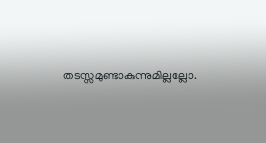തടസ്സമുണ്ടാകുന്നുമില്ലല്ലോ.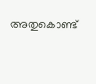അതുകൊണ്ട്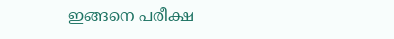ഇങ്ങനെ പരീക്ഷ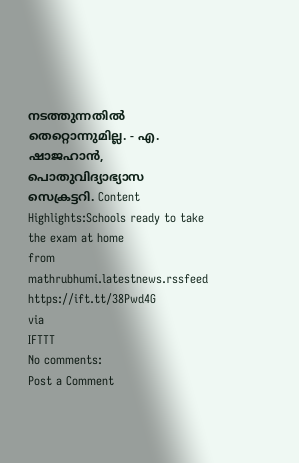നടത്തുന്നതിൽ തെറ്റൊന്നുമില്ല. - എ. ഷാജഹാൻ, പൊതുവിദ്യാഭ്യാസ സെക്രട്ടറി. Content Highlights:Schools ready to take the exam at home
from mathrubhumi.latestnews.rssfeed https://ift.tt/38Pwd4G
via
IFTTT
No comments:
Post a Comment